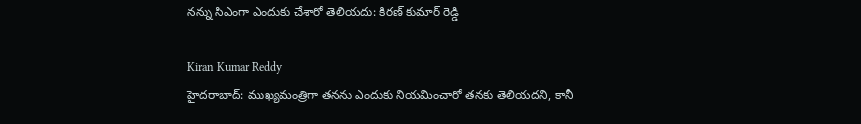నన్ను సిఎంగా ఎందుకు చేశారో తెలియదు: కిరణ్ కుమార్ రెడ్డి

Kiran Kumar Reddy
హైదరాబాద్: ముఖ్యమంత్రిగా తనను ఎందుకు నియమించారో తనకు తెలియదని, కానీ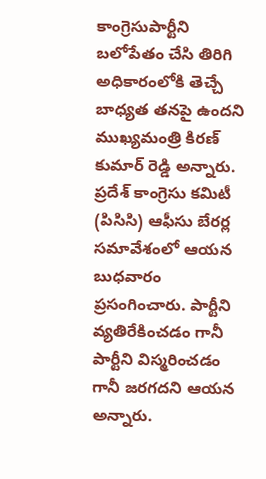కాంగ్రెసుపార్టీని బలోపేతం చేసి తిరిగి అధికారంలోకి తెచ్చే బాధ్యత తనపై ఉందని ముఖ్యమంత్రి కిరణ్ కుమార్ రెడ్డి అన్నారు. ప్రదేశ్ కాంగ్రెసు కమిటీ (పిసిసి) ఆఫీసు బేరర్ల సమావేశంలో ఆయన బుధవారం ప్రసంగించారు. పార్టీని వ్యతిరేకించడం గానీ పార్టీని విస్మరించడం గానీ జరగదని ఆయన అన్నారు.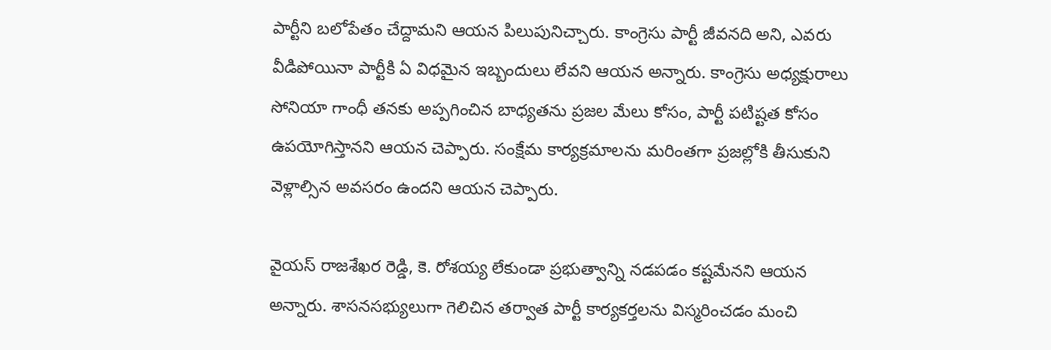పార్టీని బలోపేతం చేద్దామని ఆయన పిలుపునిచ్చారు. కాంగ్రెసు పార్టీ జీవనది అని, ఎవరు వీడిపోయినా పార్టీకి ఏ విధమైన ఇబ్బందులు లేవని ఆయన అన్నారు. కాంగ్రెసు అధ్యక్షురాలు సోనియా గాంధీ తనకు అప్పగించిన బాధ్యతను ప్రజల మేలు కోసం, పార్టీ పటిష్టత కోసం ఉపయోగిస్తానని ఆయన చెప్పారు. సంక్షేమ కార్యక్రమాలను మరింతగా ప్రజల్లోకి తీసుకుని వెళ్లాల్సిన అవసరం ఉందని ఆయన చెప్పారు.

వైయస్ రాజశేఖర రెడ్డి, కె. రోశయ్య లేకుండా ప్రభుత్వాన్ని నడపడం కష్టమేనని ఆయన అన్నారు. శాసనసభ్యులుగా గెలిచిన తర్వాత పార్టీ కార్యకర్తలను విస్మరించడం మంచి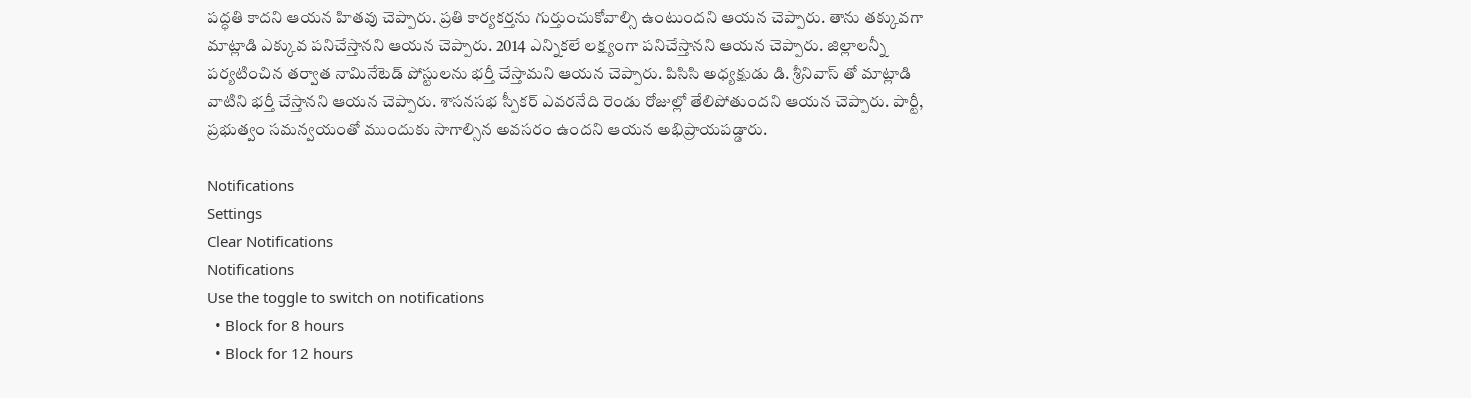పద్ధతి కాదని ఆయన హితవు చెప్పారు. ప్రతి కార్యకర్తను గుర్తుంచుకోవాల్సి ఉంటుందని ఆయన చెప్పారు. తాను తక్కువగా మాట్లాడి ఎక్కువ పనిచేస్తానని ఆయన చెప్పారు. 2014 ఎన్నికలే లక్ష్యంగా పనిచేస్తానని ఆయన చెప్పారు. జిల్లాలన్నీ పర్యటించిన తర్వాత నామినేటెడ్ పోస్టులను భర్తీ చేస్తామని ఆయన చెప్పారు. పిసిసి అధ్యక్షుడు డి. శ్రీనివాస్ తో మాట్లాడి వాటిని భర్తీ చేస్తానని ఆయన చెప్పారు. శాసనసభ స్పీకర్ ఎవరనేది రెండు రోజుల్లో తేలిపోతుందని ఆయన చెప్పారు. పార్టీ, ప్రభుత్వం సమన్వయంతో ముందుకు సాగాల్సిన అవసరం ఉందని ఆయన అభిప్రాయపడ్డారు.

Notifications
Settings
Clear Notifications
Notifications
Use the toggle to switch on notifications
  • Block for 8 hours
  • Block for 12 hours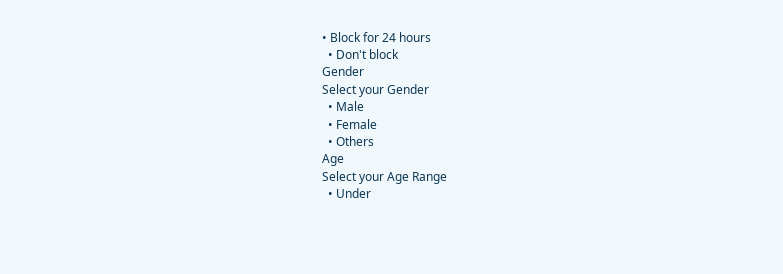• Block for 24 hours
  • Don't block
Gender
Select your Gender
  • Male
  • Female
  • Others
Age
Select your Age Range
  • Under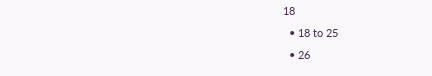18
  • 18 to 25
  • 26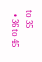to 35
  • 36 to 45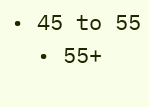• 45 to 55
  • 55+